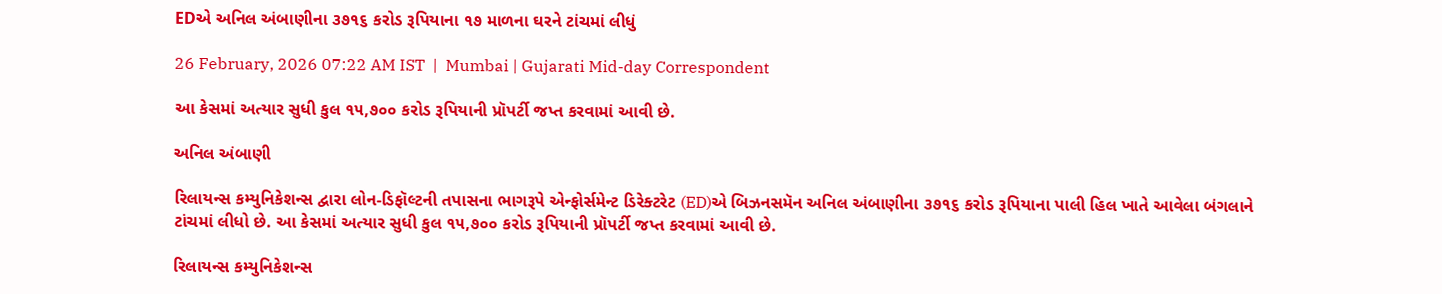EDએ અનિલ અંબાણીના ૩૭૧૬ કરોડ રૂપિયાના ૧૭ માળના ઘરને ટાંચમાં લીધું

26 February, 2026 07:22 AM IST  |  Mumbai | Gujarati Mid-day Correspondent

આ કેસમાં અત્યાર સુધી કુલ ૧૫,૭૦૦ કરોડ રૂપિયાની પ્રૉપર્ટી જપ્ત કરવામાં આવી છે.

અનિલ અંબાણી

રિલાયન્સ કમ્યુનિકેશન્સ દ્વારા લોન-ડિફૉલ્ટની તપાસના ભાગરૂપે એન્ફોર્સમેન્ટ ડિરેક્ટરેટ (ED)એ બિઝનસમૅન અનિલ અંબાણીના ૩૭૧૬ કરોડ રૂપિયાના પાલી હિલ ખાતે આવેલા બંગલાને ટાંચમાં લીધો છે. આ કેસમાં અત્યાર સુધી કુલ ૧૫,૭૦૦ કરોડ રૂપિયાની પ્રૉપર્ટી જપ્ત કરવામાં આવી છે.

રિલાયન્સ કમ્યુનિકેશન્સ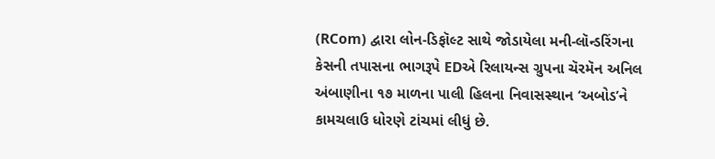(RCom) દ્વારા લોન-ડિફૉલ્ટ સાથે જોડાયેલા મની-લૉન્ડરિંગના કેસની તપાસના ભાગરૂપે EDએ રિલાયન્સ ગ્રુપના ચૅરમૅન અનિલ અંબાણીના ૧૭ માળના પાલી હિલના નિવાસસ્થાન ‘અબોડ’ને કામચલાઉ ધોરણે ટાંચમાં લીધું છે.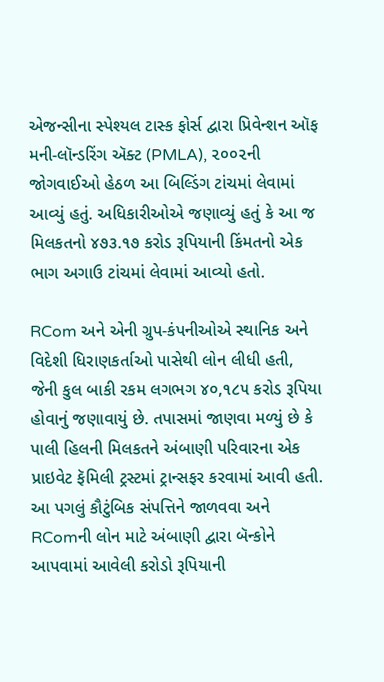એજન્સીના સ્પેશ્યલ ટાસ્ક ફોર્સ દ્વારા પ્રિવેન્શન ઑફ મની-લૉન્ડરિંગ ઍક્ટ (PMLA), ૨૦૦૨ની જોગવાઈઓ હેઠળ આ બિલ્ડિંગ ટાંચમાં લેવામાં આવ્યું હતું. અધિકારીઓએ જણાવ્યું હતું કે આ જ મિલકતનો ૪૭૩.૧૭ કરોડ રૂપિયાની કિંમતનો એક ભાગ અગાઉ ટાંચમાં લેવામાં આવ્યો હતો.

RCom અને એની ગ્રુપ-કંપનીઓએ સ્થાનિક અને વિદેશી ધિરાણકર્તાઓ પાસેથી લોન લીધી હતી, જેની કુલ બાકી રકમ લગભગ ૪૦,૧૮૫ કરોડ રૂપિયા હોવાનું જણાવાયું છે. તપાસમાં જાણવા મળ્યું છે કે પાલી હિલની મિલકતને અંબાણી પરિવારના એક પ્રાઇવેટ ફૅમિલી ટ્રસ્ટમાં ટ્રાન્સફર કરવામાં આવી હતી. આ પગલું કૌટુંબિક સંપત્તિને જાળવવા અને RComની લોન માટે અંબાણી દ્વારા બૅન્કોને આપવામાં આવેલી કરોડો રૂપિયાની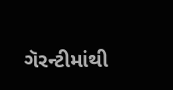ગૅરન્ટીમાંથી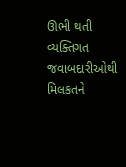ઊભી થતી વ્યક્તિગત જવાબદારીઓથી મિલકતને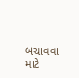બચાવવા માટે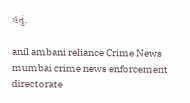હતું.

anil ambani reliance Crime News mumbai crime news enforcement directorate